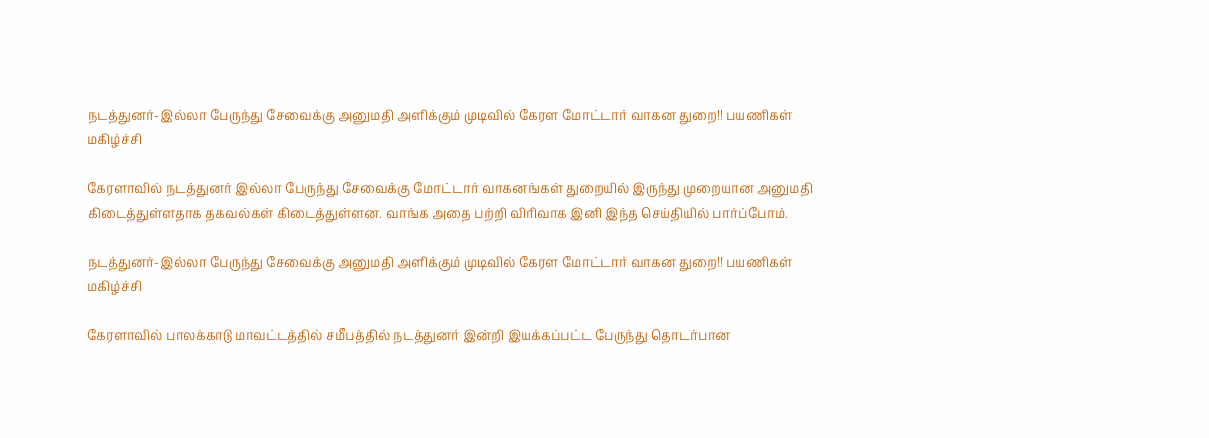நடத்துனர்-இல்லா பேருந்து சேவைக்கு அனுமதி அளிக்கும் முடிவில் கேரள மோட்டார் வாகன துறை!! பயணிகள் மகிழ்ச்சி

கேரளாவில் நடத்துனர் இல்லா பேருந்து சேவைக்கு மோட்டார் வாகனங்கள் துறையில் இருந்து முறையான அனுமதி கிடைத்துள்ளதாக தகவல்கள் கிடைத்துள்ளன. வாங்க அதை பற்றி விரிவாக இனி இந்த செய்தியில் பார்ப்போம்.

நடத்துனர்-இல்லா பேருந்து சேவைக்கு அனுமதி அளிக்கும் முடிவில் கேரள மோட்டார் வாகன துறை!! பயணிகள் மகிழ்ச்சி

கேரளாவில் பாலக்காடு மாவட்டத்தில் சமீபத்தில் நடத்துனர் இன்றி இயக்கப்பட்ட பேருந்து தொடர்பான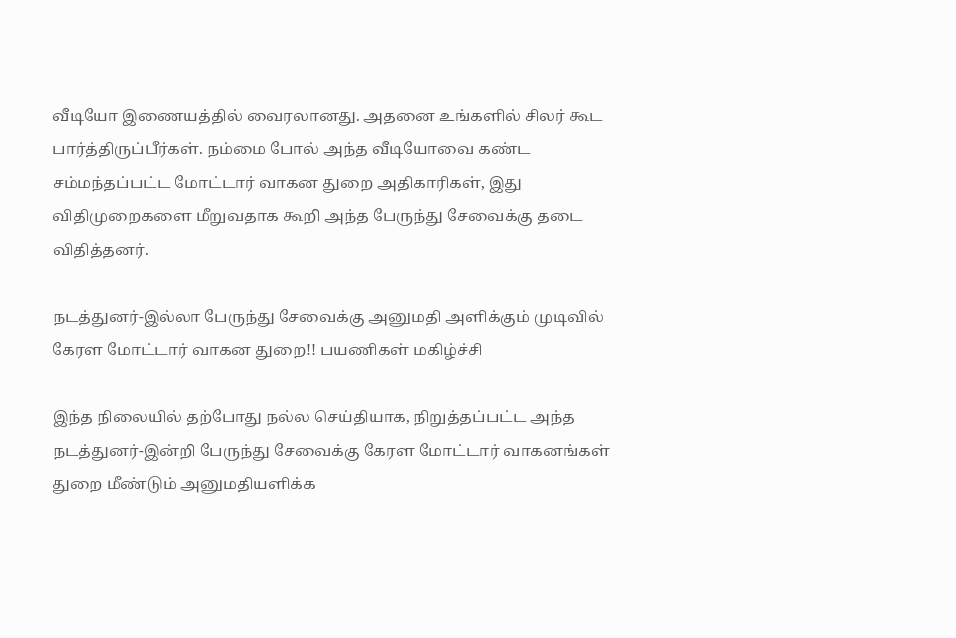வீடியோ இணையத்தில் வைரலானது. அதனை உங்களில் சிலர் கூட பார்த்திருப்பீர்கள். நம்மை போல் அந்த வீடியோவை கண்ட சம்மந்தப்பட்ட மோட்டார் வாகன துறை அதிகாரிகள், இது விதிமுறைகளை மீறுவதாக கூறி அந்த பேருந்து சேவைக்கு தடை விதித்தனர்.

நடத்துனர்-இல்லா பேருந்து சேவைக்கு அனுமதி அளிக்கும் முடிவில் கேரள மோட்டார் வாகன துறை!! பயணிகள் மகிழ்ச்சி

இந்த நிலையில் தற்போது நல்ல செய்தியாக, நிறுத்தப்பட்ட அந்த நடத்துனர்-இன்றி பேருந்து சேவைக்கு கேரள மோட்டார் வாகனங்கள் துறை மீண்டும் அனுமதியளிக்க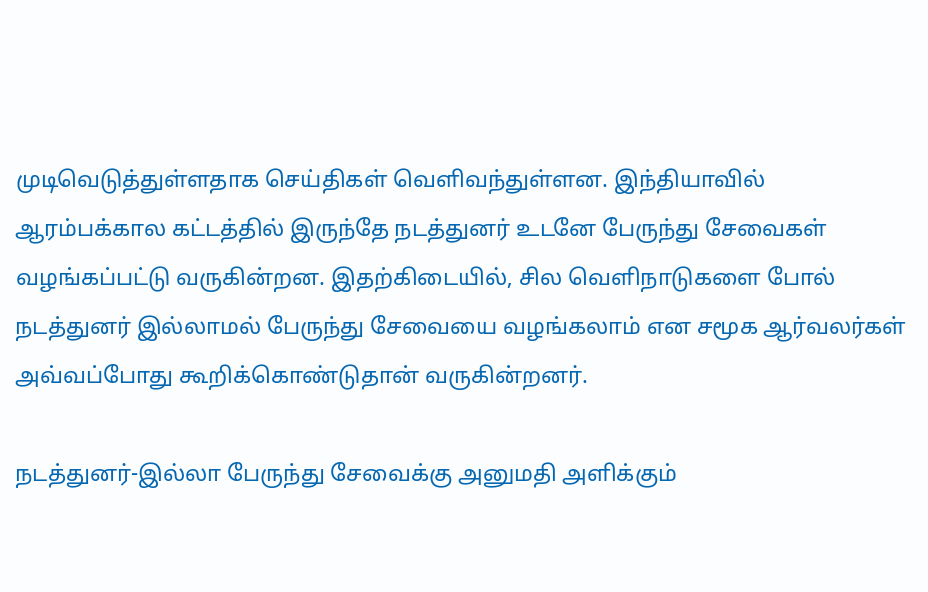முடிவெடுத்துள்ளதாக செய்திகள் வெளிவந்துள்ளன. இந்தியாவில் ஆரம்பக்கால கட்டத்தில் இருந்தே நடத்துனர் உடனே பேருந்து சேவைகள் வழங்கப்பட்டு வருகின்றன. இதற்கிடையில், சில வெளிநாடுகளை போல் நடத்துனர் இல்லாமல் பேருந்து சேவையை வழங்கலாம் என சமூக ஆர்வலர்கள் அவ்வப்போது கூறிக்கொண்டுதான் வருகின்றனர்.

நடத்துனர்-இல்லா பேருந்து சேவைக்கு அனுமதி அளிக்கும்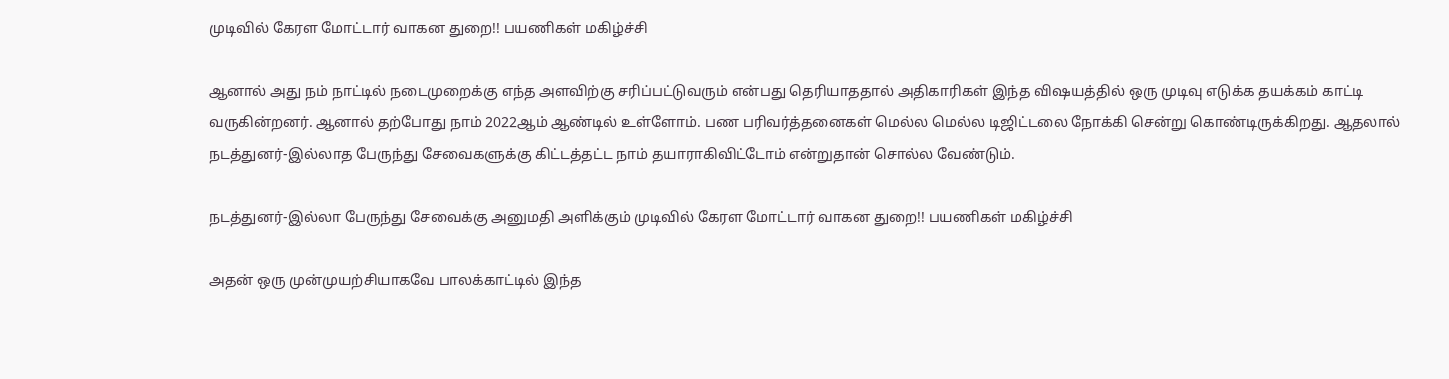முடிவில் கேரள மோட்டார் வாகன துறை!! பயணிகள் மகிழ்ச்சி

ஆனால் அது நம் நாட்டில் நடைமுறைக்கு எந்த அளவிற்கு சரிப்பட்டுவரும் என்பது தெரியாததால் அதிகாரிகள் இந்த விஷயத்தில் ஒரு முடிவு எடுக்க தயக்கம் காட்டி வருகின்றனர். ஆனால் தற்போது நாம் 2022ஆம் ஆண்டில் உள்ளோம். பண பரிவர்த்தனைகள் மெல்ல மெல்ல டிஜிட்டலை நோக்கி சென்று கொண்டிருக்கிறது. ஆதலால் நடத்துனர்-இல்லாத பேருந்து சேவைகளுக்கு கிட்டத்தட்ட நாம் தயாராகிவிட்டோம் என்றுதான் சொல்ல வேண்டும்.

நடத்துனர்-இல்லா பேருந்து சேவைக்கு அனுமதி அளிக்கும் முடிவில் கேரள மோட்டார் வாகன துறை!! பயணிகள் மகிழ்ச்சி

அதன் ஒரு முன்முயற்சியாகவே பாலக்காட்டில் இந்த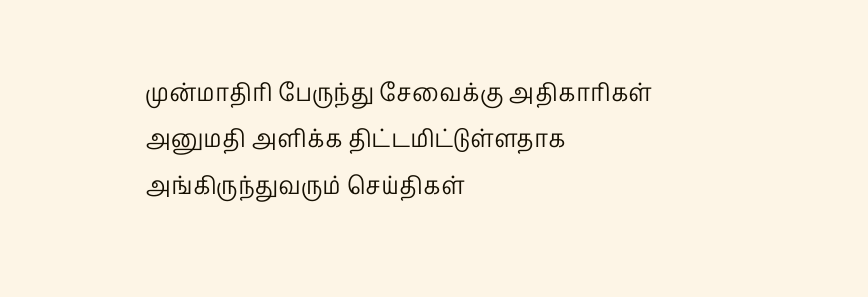முன்மாதிரி பேருந்து சேவைக்கு அதிகாரிகள் அனுமதி அளிக்க திட்டமிட்டுள்ளதாக அங்கிருந்துவரும் செய்திகள்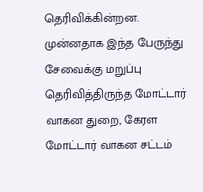தெரிவிக்கின்றன. முன்னதாக இந்த பேருந்து சேவைக்கு மறுப்பு தெரிவித்திருந்த மோட்டார் வாகன துறை, கேரள மோட்டார் வாகன சட்டம்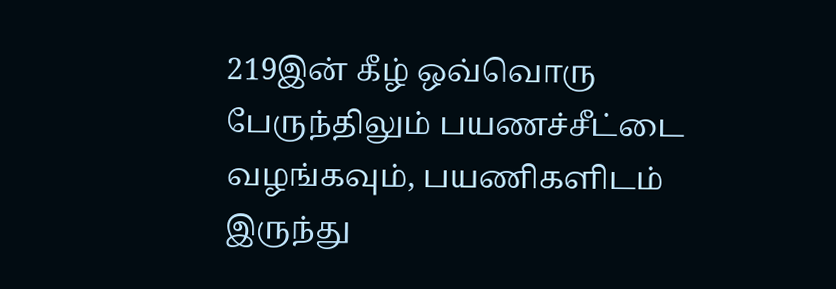219இன் கீழ் ஒவ்வொரு பேருந்திலும் பயணச்சீட்டை வழங்கவும், பயணிகளிடம் இருந்து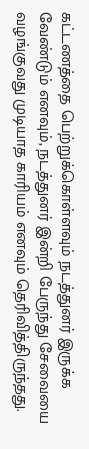கட்டணத்தை பெற்றுக்கொள்ளவும் நடத்துனர் இருக்க வேண்டும் எனவும், நடத்துனர் இன்றி பேருந்து சேவையை வழங்குவது முடியாத காரியம் எனவும் தெரிவித்திருந்தது.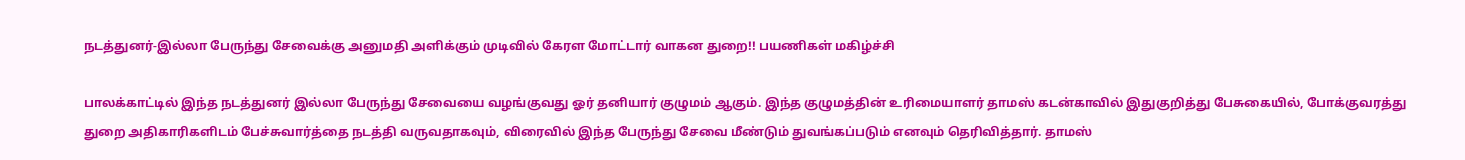நடத்துனர்-இல்லா பேருந்து சேவைக்கு அனுமதி அளிக்கும் முடிவில் கேரள மோட்டார் வாகன துறை!! பயணிகள் மகிழ்ச்சி

பாலக்காட்டில் இந்த நடத்துனர் இல்லா பேருந்து சேவையை வழங்குவது ஓர் தனியார் குழுமம் ஆகும். இந்த குழுமத்தின் உரிமையாளர் தாமஸ் கடன்காவில் இதுகுறித்து பேசுகையில், போக்குவரத்து துறை அதிகாரிகளிடம் பேச்சுவார்த்தை நடத்தி வருவதாகவும், விரைவில் இந்த பேருந்து சேவை மீண்டும் துவங்கப்படும் எனவும் தெரிவித்தார். தாமஸ்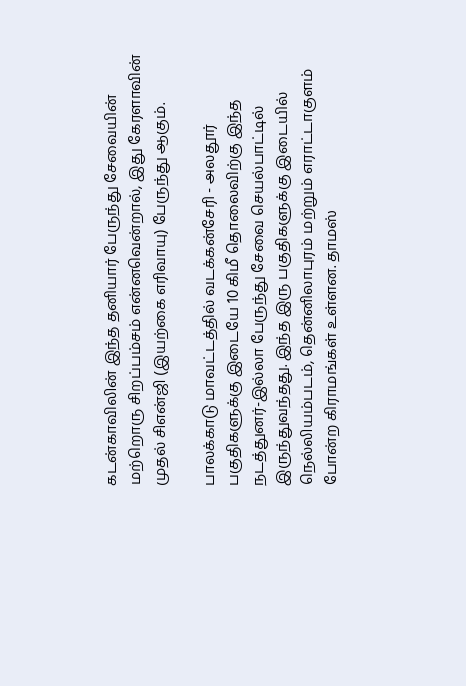கடன்காவிலின் இந்த தனியார் பேருந்து சேவையின் மற்றொரு சிறப்பம்சம் என்னவென்றால், இது கேரளாவின் முதல் சிஎன்ஜி (இயற்கை எரிவாயு) பேருந்து ஆகும்.

பாலக்காடு மாவட்டத்தில் வடக்கன்சேரி - அலதூர் பகுதிகளுக்கு இடையே 10 கிமீ தொலைவிற்கு இந்த நடத்துனர்-இல்லா பேருந்து சேவை செயல்பாட்டில் இருந்துவந்தது. இந்த இரு பகுதிகளுக்கு இடையில் நெல்லியம்படம், தென்னிலாபுரம் மற்றும் எராட்டாகுளம் போன்ற கிராமங்கள் உள்ளன. தாமஸ்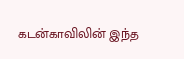கடன்காவிலின் இந்த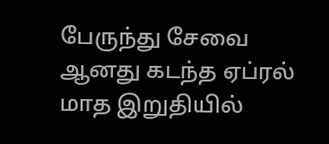பேருந்து சேவை ஆனது கடந்த ஏப்ரல் மாத இறுதியில்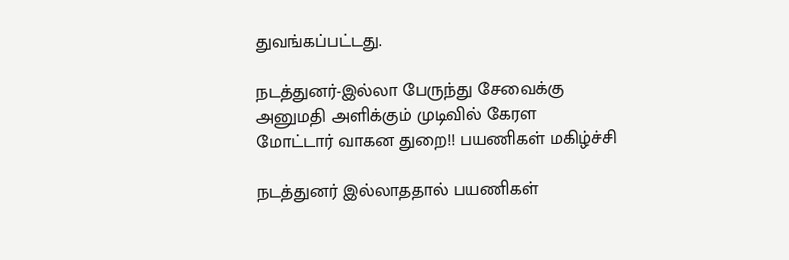துவங்கப்பட்டது.

நடத்துனர்-இல்லா பேருந்து சேவைக்கு அனுமதி அளிக்கும் முடிவில் கேரள மோட்டார் வாகன துறை!! பயணிகள் மகிழ்ச்சி

நடத்துனர் இல்லாததால் பயணிகள்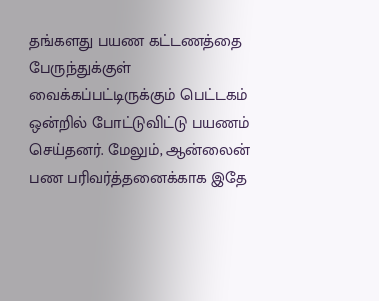தங்களது பயண கட்டணத்தை பேருந்துக்குள் வைக்கப்பட்டிருக்கும் பெட்டகம் ஒன்றில் போட்டுவிட்டு பயணம் செய்தனர். மேலும், ஆன்லைன் பண பரிவர்த்தனைக்காக இதே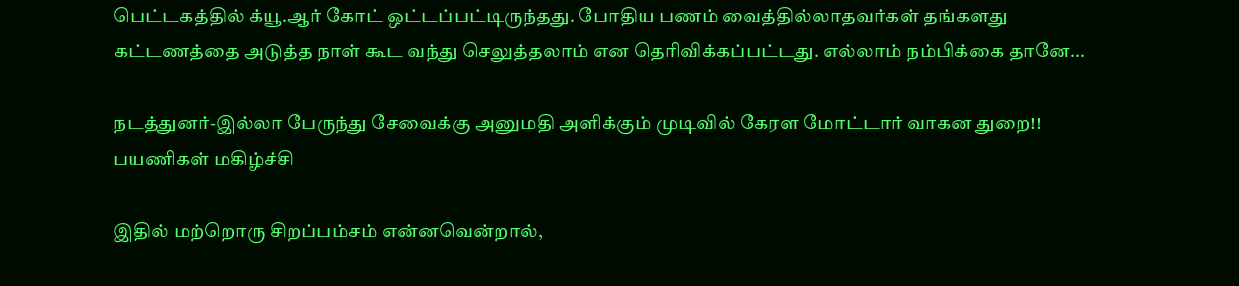பெட்டகத்தில் க்யூ.ஆர் கோட் ஒட்டப்பட்டிருந்தது. போதிய பணம் வைத்தில்லாதவர்கள் தங்களது கட்டணத்தை அடுத்த நாள் கூட வந்து செலுத்தலாம் என தெரிவிக்கப்பட்டது. எல்லாம் நம்பிக்கை தானே...

நடத்துனர்-இல்லா பேருந்து சேவைக்கு அனுமதி அளிக்கும் முடிவில் கேரள மோட்டார் வாகன துறை!! பயணிகள் மகிழ்ச்சி

இதில் மற்றொரு சிறப்பம்சம் என்னவென்றால்,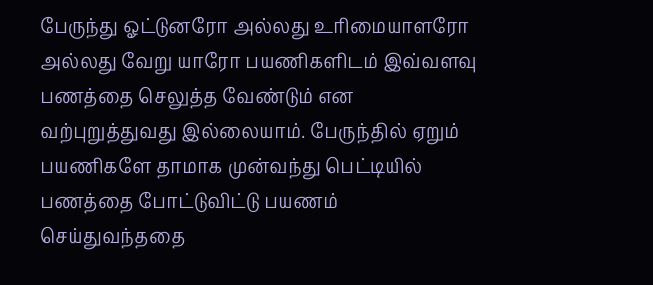பேருந்து ஓட்டுனரோ அல்லது உரிமையாளரோ அல்லது வேறு யாரோ பயணிகளிடம் இவ்வளவு பணத்தை செலுத்த வேண்டும் என வற்புறுத்துவது இல்லையாம். பேருந்தில் ஏறும் பயணிகளே தாமாக முன்வந்து பெட்டியில் பணத்தை போட்டுவிட்டு பயணம் செய்துவந்ததை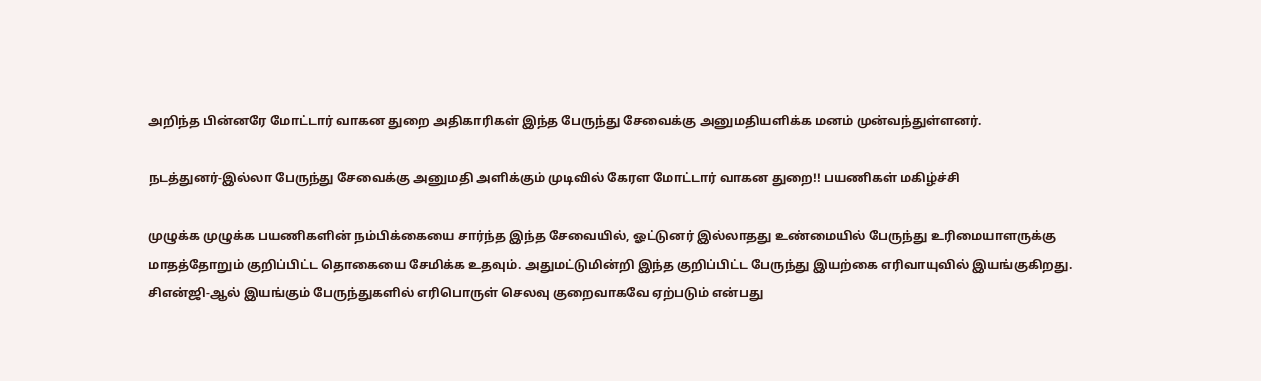அறிந்த பின்னரே மோட்டார் வாகன துறை அதிகாரிகள் இந்த பேருந்து சேவைக்கு அனுமதியளிக்க மனம் முன்வந்துள்ளனர்.

நடத்துனர்-இல்லா பேருந்து சேவைக்கு அனுமதி அளிக்கும் முடிவில் கேரள மோட்டார் வாகன துறை!! பயணிகள் மகிழ்ச்சி

முழுக்க முழுக்க பயணிகளின் நம்பிக்கையை சார்ந்த இந்த சேவையில், ஓட்டுனர் இல்லாதது உண்மையில் பேருந்து உரிமையாளருக்கு மாதத்தோறும் குறிப்பிட்ட தொகையை சேமிக்க உதவும். அதுமட்டுமின்றி இந்த குறிப்பிட்ட பேருந்து இயற்கை எரிவாயுவில் இயங்குகிறது. சிஎன்ஜி-ஆல் இயங்கும் பேருந்துகளில் எரிபொருள் செலவு குறைவாகவே ஏற்படும் என்பது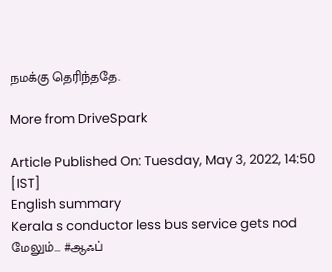நமக்கு தெரிந்ததே.

More from DriveSpark

Article Published On: Tuesday, May 3, 2022, 14:50 [IST]
English summary
Kerala s conductor less bus service gets nod
மேலும்... #ஆஃப்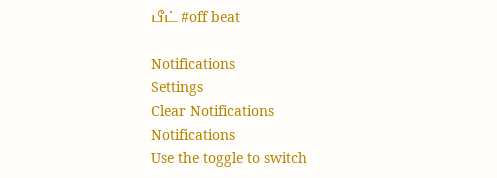பீட் #off beat

Notifications
Settings
Clear Notifications
Notifications
Use the toggle to switch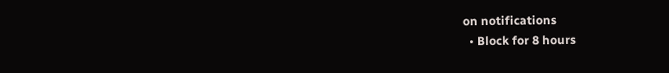on notifications
  • Block for 8 hours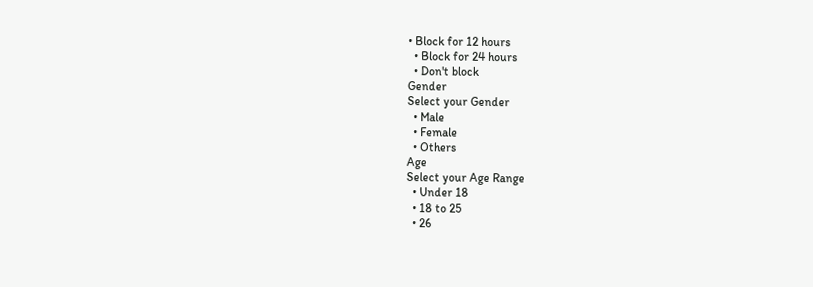• Block for 12 hours
  • Block for 24 hours
  • Don't block
Gender
Select your Gender
  • Male
  • Female
  • Others
Age
Select your Age Range
  • Under 18
  • 18 to 25
  • 26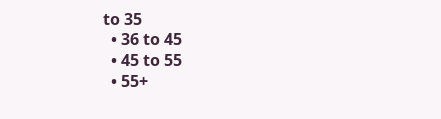to 35
  • 36 to 45
  • 45 to 55
  • 55+